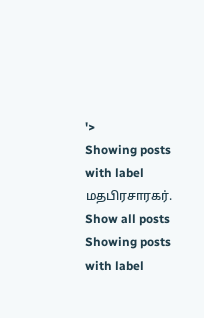'>
Showing posts with label மதபிரசாரகர். Show all posts
Showing posts with label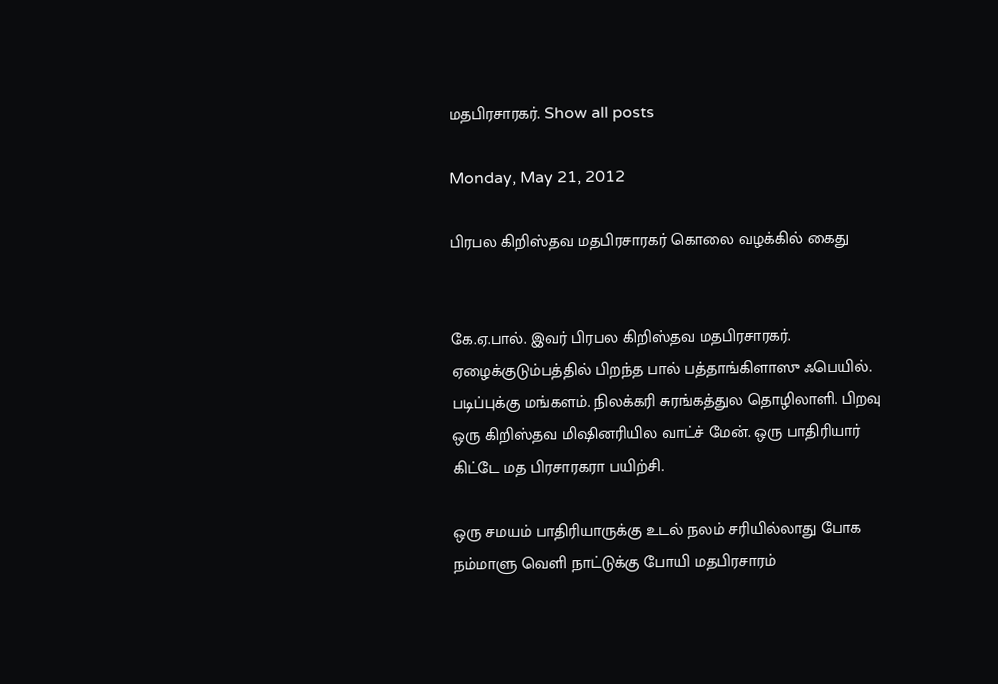மதபிரசாரகர். Show all posts

Monday, May 21, 2012

பிரபல கிறிஸ்தவ மதபிரசாரகர் கொலை வழக்கில் கைது


கே.ஏ.பால். இவர் பிரபல கிறிஸ்தவ மதபிரசாரகர். ஏழைக்குடும்பத்தில் பிறந்த பால் பத்தாங்கிளாஸு ஃபெயில். படிப்புக்கு மங்களம். நிலக்கரி சுரங்கத்துல தொழிலாளி. பிறவு ஒரு கிறிஸ்தவ மிஷினரியில வாட்ச் மேன். ஒரு பாதிரியார் கிட்டே மத பிரசாரகரா பயிற்சி.

ஒரு சமயம் பாதிரியாருக்கு உடல் நலம் சரியில்லாது போக நம்மாளு வெளி நாட்டுக்கு போயி மதபிரசாரம்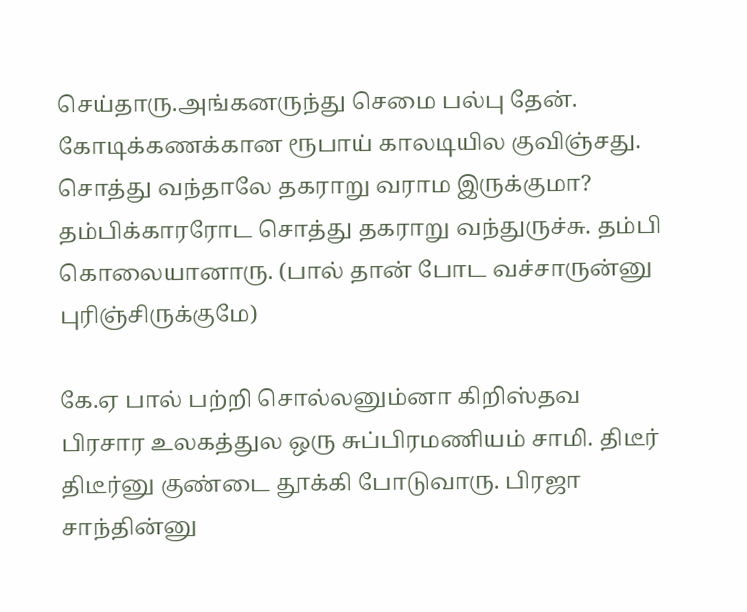செய்தாரு.அங்கனருந்து செமை பல்பு தேன். கோடிக்கணக்கான ரூபாய் காலடியில குவிஞ்சது. சொத்து வந்தாலே தகராறு வராம இருக்குமா? தம்பிக்காரரோட சொத்து தகராறு வந்துருச்சு. தம்பி கொலையானாரு. (பால் தான் போட வச்சாருன்னு புரிஞ்சிருக்குமே)

கே.ஏ பால் பற்றி சொல்லனும்னா கிறிஸ்தவ பிரசார உலகத்துல ஒரு சுப்பிரமணியம் சாமி. திடீர் திடீர்னு குண்டை தூக்கி போடுவாரு. பிரஜா சாந்தின்னு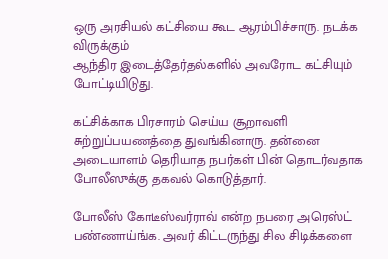ஒரு அரசியல் கட்சியை கூட ஆரம்பிச்சாரு. நடக்க விருக்கும்
ஆந்திர இடைத்தேர்தல்களில் அவரோட கட்சியும் போட்டியிடுது.

கட்சிக்காக பிரசாரம் செய்ய சூறாவளி சுற்றுப்பயணத்தை துவங்கினாரு. தன்னை அடையாளம் தெரியாத நபர்கள் பின் தொடர்வதாக போலீஸுக்கு தகவல் கொடுத்தார்.

போலீஸ் கோடீஸ்வர்ராவ் என்ற நபரை அரெஸ்ட் பண்ணாய்ங்க. அவர் கிட்டருந்து சில சிடிக்களை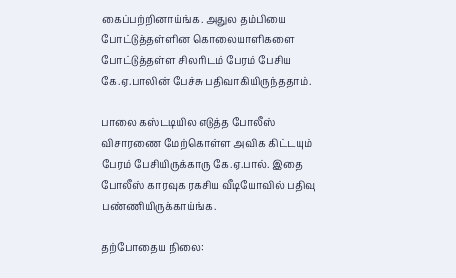கைப்பற்றினாய்ங்க. அதுல தம்பியை போட்டுத்தள்ளின கொலையாளிகளை போட்டுத்தள்ள சிலரிடம் பேரம் பேசிய கே.ஏ.பாலின் பேச்சு பதிவாகியிருந்ததாம்.

பாலை கஸ்டடியில எடுத்த போலீஸ் விசாரணை மேற்கொள்ள அவிக கிட்டயும் பேரம் பேசியிருக்காரு கே.ஏ.பால். இதை போலீஸ் காரவுக ரகசிய வீடியோவில் பதிவு பண்ணியிருக்காய்ங்க.

தற்போதைய நிலை: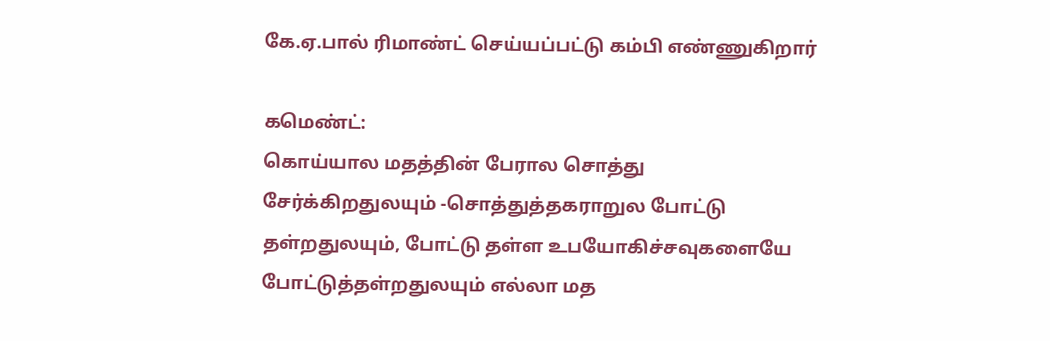கே.ஏ.பால் ரிமாண்ட் செய்யப்பட்டு கம்பி எண்ணுகிறார்

கமெண்ட்:
கொய்யால மதத்தின் பேரால சொத்து சேர்க்கிறதுலயும் -சொத்துத்தகராறுல போட்டு தள்றதுலயும், போட்டு தள்ள உபயோகிச்சவுகளையே போட்டுத்தள்றதுலயும் எல்லா மத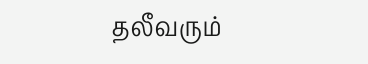தலீவரும்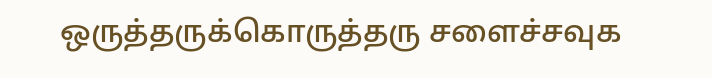ஒருத்தருக்கொருத்தரு சளைச்சவுக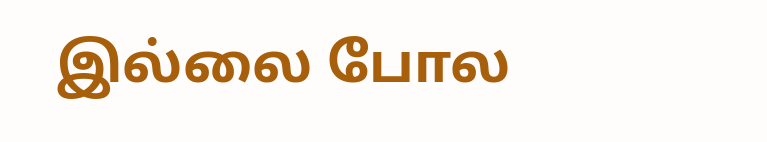இல்லை போல